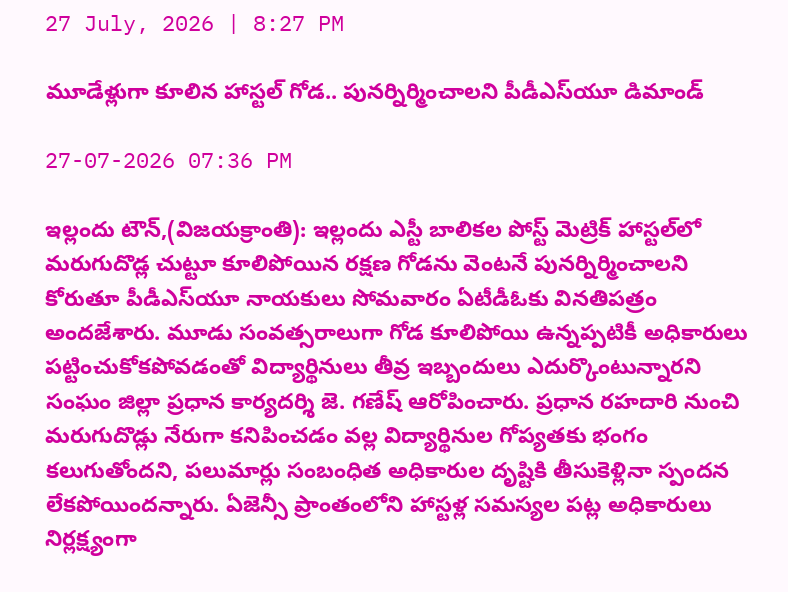27 July, 2026 | 8:27 PM

మూడేళ్లుగా కూలిన హాస్టల్ గోడ.. పునర్నిర్మించాలని పీడీఎస్‌యూ డిమాండ్

27-07-2026 07:36 PM

ఇల్లందు టౌన్,(విజయక్రాంతి): ఇల్లందు ఎస్టీ బాలికల పోస్ట్ మెట్రిక్ హాస్టల్‌లో మరుగుదొడ్ల చుట్టూ కూలిపోయిన రక్షణ గోడను వెంటనే పునర్నిర్మించాలని కోరుతూ పీడీఎస్‌యూ నాయకులు సోమవారం ఏటీడీఓకు వినతిపత్రం అందజేశారు. మూడు సంవత్సరాలుగా గోడ కూలిపోయి ఉన్నప్పటికీ అధికారులు పట్టించుకోకపోవడంతో విద్యార్థినులు తీవ్ర ఇబ్బందులు ఎదుర్కొంటున్నారని సంఘం జిల్లా ప్రధాన కార్యదర్శి జె. గణేష్ ఆరోపించారు. ప్రధాన రహదారి నుంచి మరుగుదొడ్లు నేరుగా కనిపించడం వల్ల విద్యార్థినుల గోప్యతకు భంగం కలుగుతోందని, పలుమార్లు సంబంధిత అధికారుల దృష్టికి తీసుకెళ్లినా స్పందన లేకపోయిందన్నారు. ఏజెన్సీ ప్రాంతంలోని హాస్టళ్ల సమస్యల పట్ల అధికారులు నిర్లక్ష్యంగా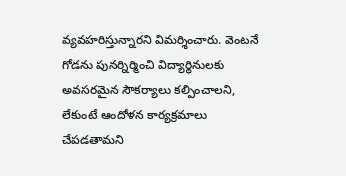వ్యవహరిస్తున్నారని విమర్శించారు. వెంటనే గోడను పునర్నిర్మించి విద్యార్థినులకు అవసరమైన సౌకర్యాలు కల్పించాలని, లేకుంటే ఆందోళన కార్యక్రమాలు చేపడతామని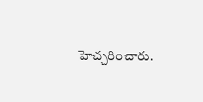హెచ్చరించారు.